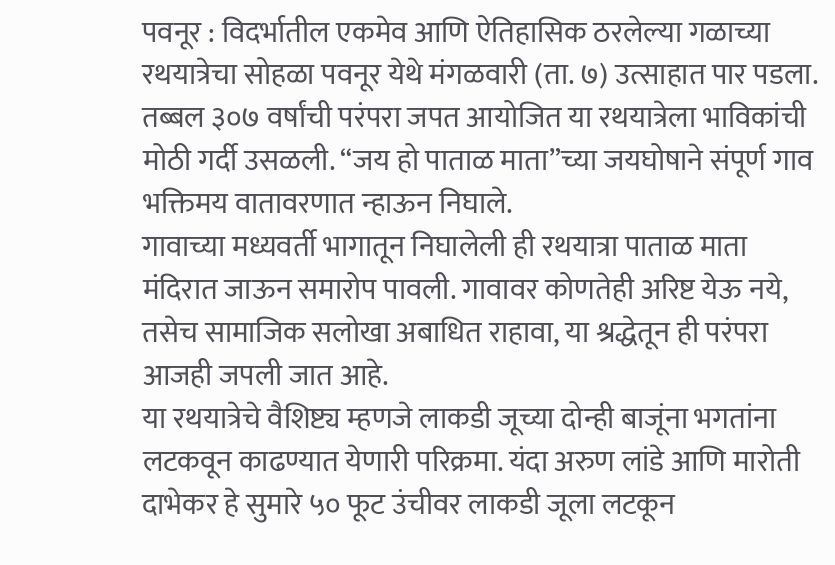पवनूर : विदर्भातील एकमेव आणि ऐतिहासिक ठरलेल्या गळाच्या रथयात्रेचा सोहळा पवनूर येथे मंगळवारी (ता. ७) उत्साहात पार पडला. तब्बल ३०७ वर्षांची परंपरा जपत आयोजित या रथयात्रेला भाविकांची मोठी गर्दी उसळली. “जय हो पाताळ माता”च्या जयघोषाने संपूर्ण गाव भक्तिमय वातावरणात न्हाऊन निघाले.
गावाच्या मध्यवर्ती भागातून निघालेली ही रथयात्रा पाताळ माता मंदिरात जाऊन समारोप पावली. गावावर कोणतेही अरिष्ट येऊ नये, तसेच सामाजिक सलोखा अबाधित राहावा, या श्रद्धेतून ही परंपरा आजही जपली जात आहे.
या रथयात्रेचे वैशिष्ट्य म्हणजे लाकडी जूच्या दोन्ही बाजूंना भगतांना लटकवून काढण्यात येणारी परिक्रमा. यंदा अरुण लांडे आणि मारोती दाभेकर हे सुमारे ५० फूट उंचीवर लाकडी जूला लटकून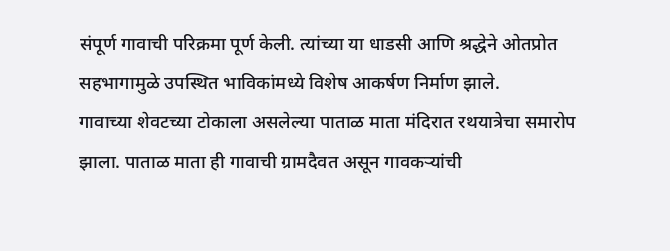संपूर्ण गावाची परिक्रमा पूर्ण केली. त्यांच्या या धाडसी आणि श्रद्धेने ओतप्रोत सहभागामुळे उपस्थित भाविकांमध्ये विशेष आकर्षण निर्माण झाले.
गावाच्या शेवटच्या टोकाला असलेल्या पाताळ माता मंदिरात रथयात्रेचा समारोप झाला. पाताळ माता ही गावाची ग्रामदैवत असून गावकऱ्यांची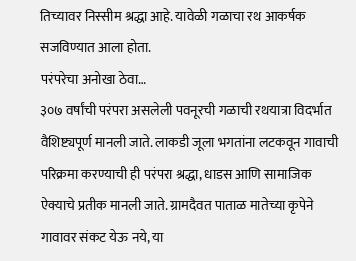तिच्यावर निस्सीम श्रद्धा आहे. यावेळी गळाचा रथ आकर्षक सजविण्यात आला होता.
परंपरेचा अनोखा ठेवा…
३०७ वर्षांची परंपरा असलेली पवनूरची गळाची रथयात्रा विदर्भात वैशिष्ट्यपूर्ण मानली जाते. लाकडी जूला भगतांना लटकवून गावाची परिक्रमा करण्याची ही परंपरा श्रद्धा, धाडस आणि सामाजिक ऐक्याचे प्रतीक मानली जाते. ग्रामदैवत पाताळ मातेच्या कृपेने गावावर संकट येऊ नये, या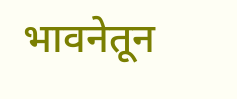भावनेतून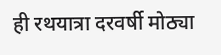ही रथयात्रा दरवर्षी मोठ्या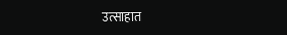उत्साहात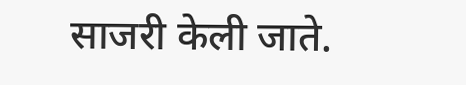साजरी केली जाते.